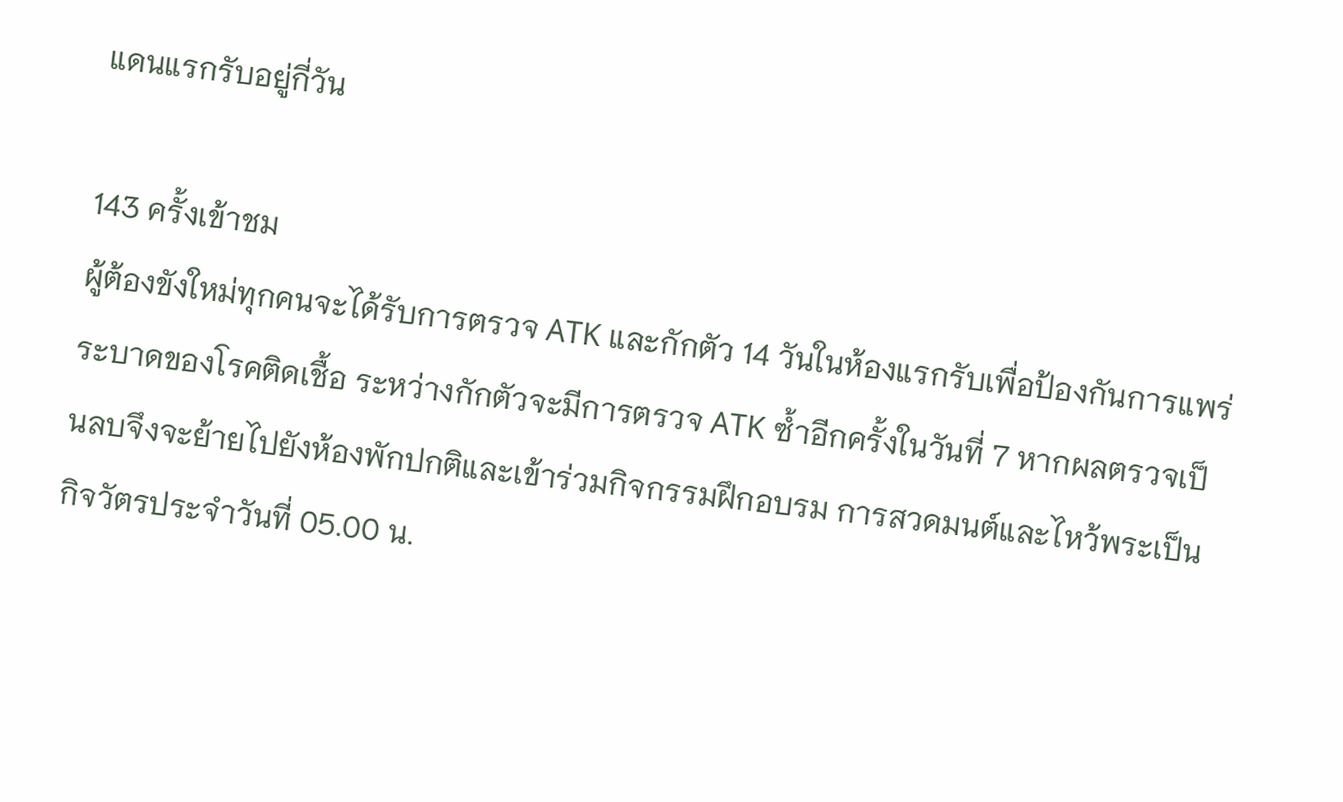แดนแรกรับอยู่กี่วัน

143 ครั้งเข้าชม
ผู้ต้องขังใหม่ทุกคนจะได้รับการตรวจ ATK และกักตัว 14 วันในห้องแรกรับเพื่อป้องกันการแพร่ระบาดของโรคติดเชื้อ ระหว่างกักตัวจะมีการตรวจ ATK ซ้ำอีกครั้งในวันที่ 7 หากผลตรวจเป็นลบจึงจะย้ายไปยังห้องพักปกติและเข้าร่วมกิจกรรมฝึกอบรม การสวดมนต์และไหว้พระเป็นกิจวัตรประจำวันที่ 05.00 น.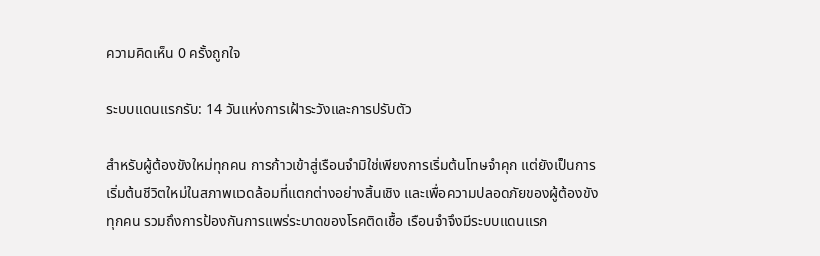ความคิดเห็น 0 ครั้งถูกใจ

ระบบแดนแรกรับ: 14 วันแห่งการเฝ้าระวังและการปรับตัว

สำหรับผู้ต้องขังใหม่ทุกคน การก้าวเข้าสู่เรือนจำมิใช่เพียงการเริ่มต้นโทษจำคุก แต่ยังเป็นการเริ่มต้นชีวิตใหม่ในสภาพแวดล้อมที่แตกต่างอย่างสิ้นเชิง และเพื่อความปลอดภัยของผู้ต้องขังทุกคน รวมถึงการป้องกันการแพร่ระบาดของโรคติดเชื้อ เรือนจำจึงมีระบบแดนแรก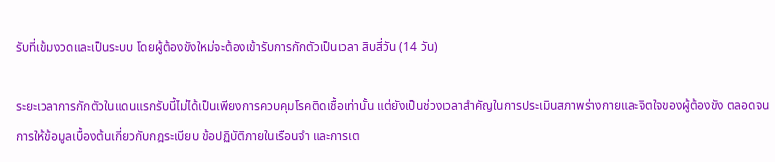รับที่เข้มงวดและเป็นระบบ โดยผู้ต้องขังใหม่จะต้องเข้ารับการกักตัวเป็นเวลา สิบสี่วัน (14 วัน)

ระยะเวลาการกักตัวในแดนแรกรับนี้ไม่ได้เป็นเพียงการควบคุมโรคติดเชื้อเท่านั้น แต่ยังเป็นช่วงเวลาสำคัญในการประเมินสภาพร่างกายและจิตใจของผู้ต้องขัง ตลอดจนการให้ข้อมูลเบื้องต้นเกี่ยวกับกฎระเบียบ ข้อปฏิบัติภายในเรือนจำ และการเต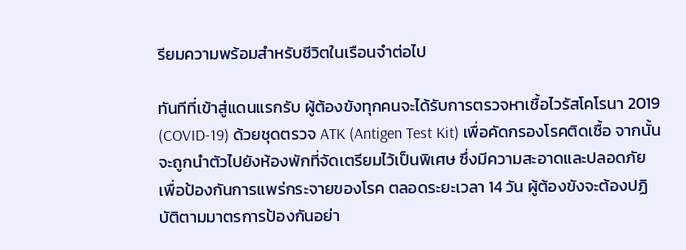รียมความพร้อมสำหรับชีวิตในเรือนจำต่อไป

ทันทีที่เข้าสู่แดนแรกรับ ผู้ต้องขังทุกคนจะได้รับการตรวจหาเชื้อไวรัสโคโรนา 2019 (COVID-19) ด้วยชุดตรวจ ATK (Antigen Test Kit) เพื่อคัดกรองโรคติดเชื้อ จากนั้นจะถูกนำตัวไปยังห้องพักที่จัดเตรียมไว้เป็นพิเศษ ซึ่งมีความสะอาดและปลอดภัย เพื่อป้องกันการแพร่กระจายของโรค ตลอดระยะเวลา 14 วัน ผู้ต้องขังจะต้องปฏิบัติตามมาตรการป้องกันอย่า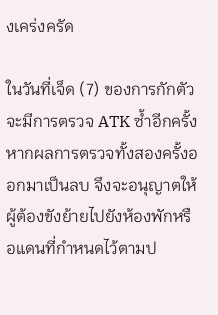งเคร่งครัด

ในวันที่เจ็ด (7) ของการกักตัว จะมีการตรวจ ATK ซ้ำอีกครั้ง หากผลการตรวจทั้งสองครั้งออกมาเป็นลบ จึงจะอนุญาตให้ผู้ต้องขังย้ายไปยังห้องพักหรือแดนที่กำหนดไว้ตามป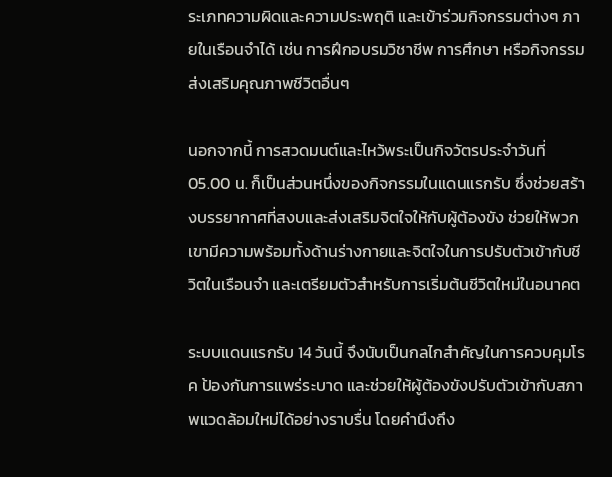ระเภทความผิดและความประพฤติ และเข้าร่วมกิจกรรมต่างๆ ภายในเรือนจำได้ เช่น การฝึกอบรมวิชาชีพ การศึกษา หรือกิจกรรมส่งเสริมคุณภาพชีวิตอื่นๆ

นอกจากนี้ การสวดมนต์และไหว้พระเป็นกิจวัตรประจำวันที่ 05.00 น. ก็เป็นส่วนหนึ่งของกิจกรรมในแดนแรกรับ ซึ่งช่วยสร้างบรรยากาศที่สงบและส่งเสริมจิตใจให้กับผู้ต้องขัง ช่วยให้พวกเขามีความพร้อมทั้งด้านร่างกายและจิตใจในการปรับตัวเข้ากับชีวิตในเรือนจำ และเตรียมตัวสำหรับการเริ่มต้นชีวิตใหม่ในอนาคต

ระบบแดนแรกรับ 14 วันนี้ จึงนับเป็นกลไกสำคัญในการควบคุมโรค ป้องกันการแพร่ระบาด และช่วยให้ผู้ต้องขังปรับตัวเข้ากับสภาพแวดล้อมใหม่ได้อย่างราบรื่น โดยคำนึงถึง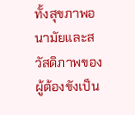ทั้งสุขภาพอนามัยและสวัสดิภาพของผู้ต้องขังเป็น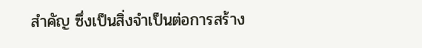สำคัญ ซึ่งเป็นสิ่งจำเป็นต่อการสร้าง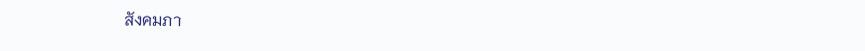สังคมภา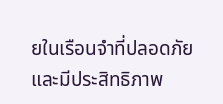ยในเรือนจำที่ปลอดภัยและมีประสิทธิภาพ